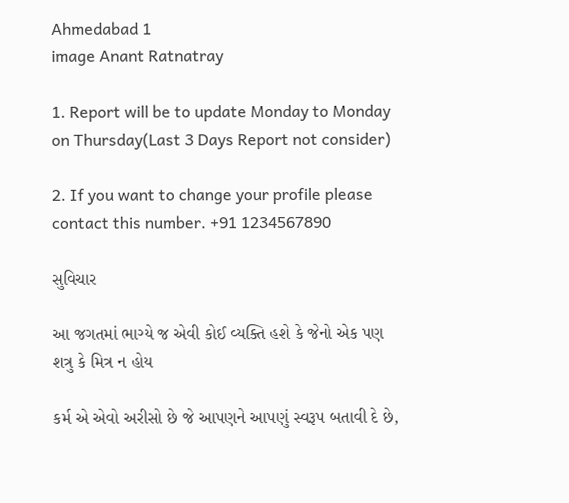Ahmedabad 1
image Anant Ratnatray

1. Report will be to update Monday to Monday on Thursday(Last 3 Days Report not consider)

2. If you want to change your profile please contact this number. +91 1234567890

સુવિચાર

આ જગતમાં ભાગ્યે જ એવી કોઈ વ્યક્તિ હશે કે જેનો એક પણ શત્રુ કે મિત્ર ન હોય

કર્મ એ એવો અરીસો છે જે આપણને આપણું સ્વરૂપ બતાવી દે છે,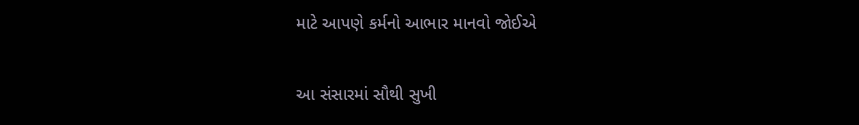માટે આપણે કર્મનો આભાર માનવો જોઈએ

આ સંસારમાં સૌથી સુખી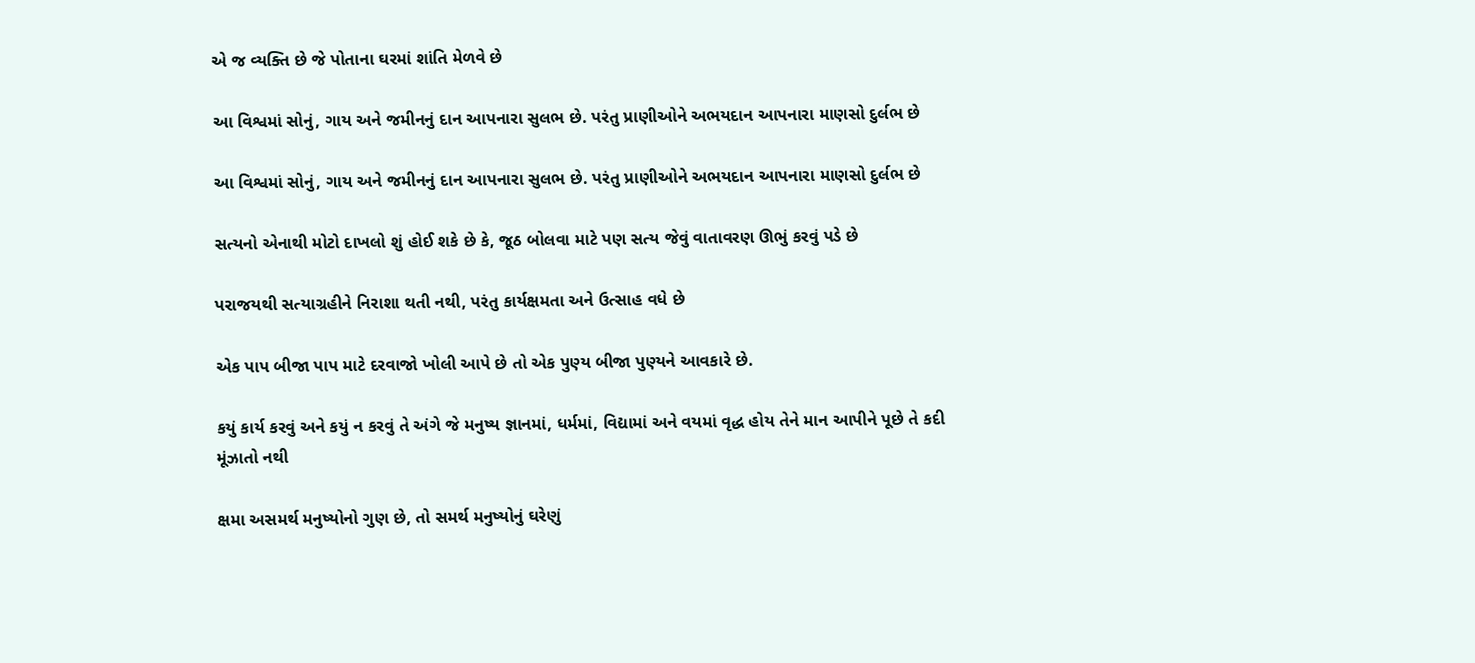એ જ વ્યક્તિ છે જે પોતાના ઘરમાં શાંતિ મેળવે છે

આ વિશ્વમાં સોનું, ગાય અને જમીનનું દાન આપનારા સુલભ છે. પરંતુ પ્રાણીઓને અભયદાન આપનારા માણસો દુર્લભ છે

આ વિશ્વમાં સોનું, ગાય અને જમીનનું દાન આપનારા સુલભ છે. પરંતુ પ્રાણીઓને અભયદાન આપનારા માણસો દુર્લભ છે

સત્યનો એનાથી મોટો દાખલો શું હોઈ શકે છે કે, જૂઠ બોલવા માટે પણ સત્ય જેવું વાતાવરણ ઊભું કરવું પડે છે

પરાજયથી સત્યાગ્રહીને નિરાશા થતી નથી, પરંતુ કાર્યક્ષમતા અને ઉત્સાહ વધે છે

એક પાપ બીજા પાપ માટે દરવાજો ખોલી આપે છે તો એક પુણ્ય બીજા પુણ્યને આવકારે છે.

કયું કાર્ય કરવું અને કયું ન કરવું તે અંગે જે મનુષ્ય જ્ઞાનમાં, ધર્મમાં, વિદ્યામાં અને વયમાં વૃદ્ધ હોય તેને માન આપીને પૂછે તે કદી મૂંઝાતો નથી

ક્ષમા અસમર્થ મનુષ્યોનો ગુણ છે, તો સમર્થ મનુષ્યોનું ઘરેણું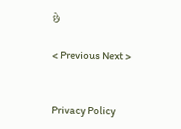છે

< Previous Next >


Privacy Policy